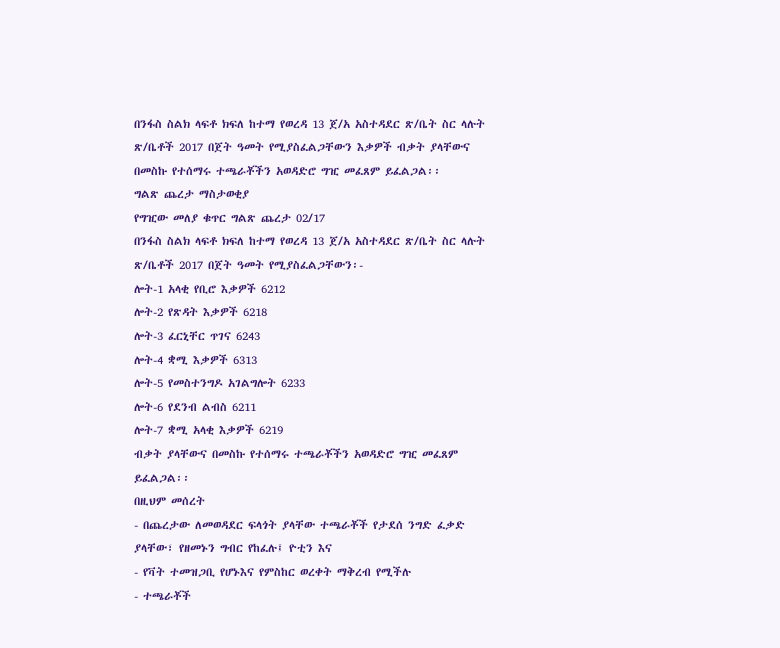በንፋስ ስልክ ላፍቶ ክፍለ ከተማ የወረዳ 13 ጀ/አ አስተዳደር ጽ/ቤት ስር ላሉት ጽ/ቤቶች 2017 በጀት ዓመት የሚያስፈልጋቸውን እቃዎች ብቃት ያላቸውና በመስኩ የተሰማሩ ተጫራቾችን አወዳድሮ ግዢ መፈጸም ይፈልጋል፡፡
ግልጽ ጨረታ ማስታወቂያ
የግዢው መለያ ቁጥር ግልጽ ጨረታ 02/17
በንፋስ ስልክ ላፍቶ ክፍለ ከተማ የወረዳ 13 ጀ/አ አስተዳደር ጽ/ቤት ስር ላሉት ጽ/ቤቶች 2017 በጀት ዓመት የሚያስፈልጋቸውን፡-
ሎት-1 አላቂ የቢሮ እቃዎች 6212
ሎት-2 የጽዳት እቃዎች 6218
ሎት-3 ፈርኒቸር ጥገና 6243
ሎት-4 ቋሚ እቃዎች 6313
ሎት-5 የመስተንግዶ አገልግሎት 6233
ሎት-6 የደንብ ልብስ 6211
ሎት-7 ቋሚ አላቂ እቃዎች 6219
ብቃት ያላቸውና በመስኩ የተሰማሩ ተጫራቾችን አወዳድሮ ግዢ መፈጸም ይፈልጋል፡፡
በዚህም መሰረት
- በጨረታው ለመወዳደር ፍላጎት ያላቸው ተጫራቾች የታደሰ ንግድ ፈቃድ ያላቸው፣ የዘመኑን ግብር የከፈሉ፤ ዮቲን እና
- የቫት ተመዝጋቢ የሆኑእና የምስከር ወረቀት ማቅረብ የሚችሉ
- ተጫራቾች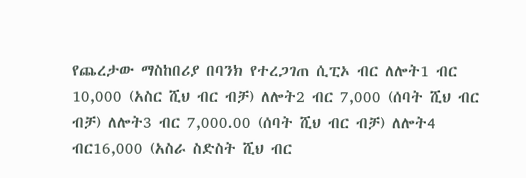የጨረታው ማስከበሪያ በባንክ የተረጋገጠ ሲፒኦ ብር ለሎት1 ብር 10,000 (አስር ሺህ ብር ብቻ) ለሎት2 ብር 7,000 (ሰባት ሺህ ብር ብቻ) ለሎት3 ብር 7,000.00 (ሰባት ሺህ ብር ብቻ) ለሎት4 ብር16,000 (አስራ ስድስት ሺህ ብር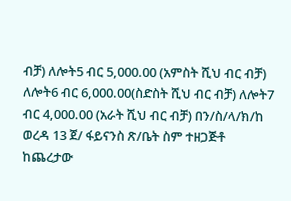ብቻ) ለሎት5 ብር 5,000.00 (አምስት ሺህ ብር ብቻ) ለሎት6 ብር 6,000.00(ስድስት ሺህ ብር ብቻ) ለሎት7 ብር 4,000.00 (አራት ሺህ ብር ብቻ) በን/ስ/ላ/ክ/ከ ወረዳ 13 ጀ/ ፋይናንስ ጽ/ቤት ስም ተዘጋጅቶ ከጨረታው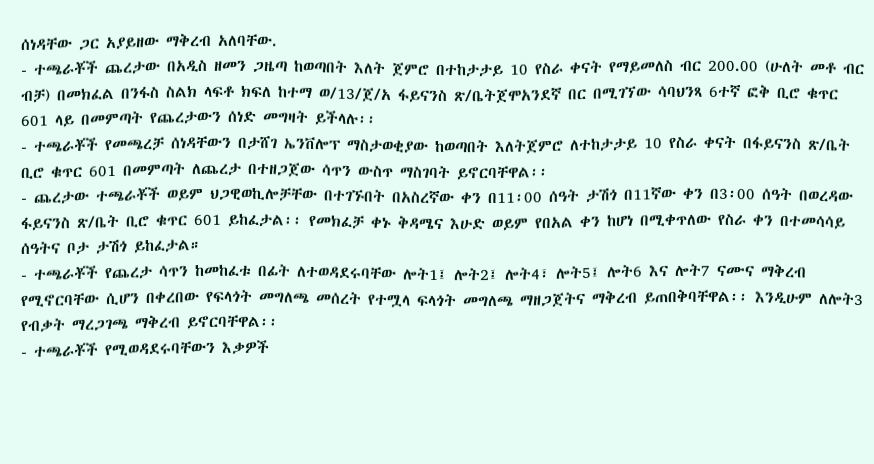ሰነዳቸው ጋር አያይዘው ማቅረብ አለባቸው.
- ተጫራቾች ጨረታው በአዲስ ዘመን ጋዜጣ ከወጣበት እለት ጀምሮ በተከታታይ 10 የስራ ቀናት የማይመለስ ብር 200.00 (ሁለት መቶ ብር ብቻ) በመክፈል በንፋስ ስልክ ላፍቶ ክፍለ ከተማ ወ/13/ጀ/አ ፋይናንስ ጽ/ቤትጀሞአንደኛ በር በሚገኘው ሳባህንጻ 6ተኛ ፎቅ ቢሮ ቁጥር 601 ላይ በመምጣት የጨረታውን ሰነድ መግዛት ይችላሉ፡፡
- ተጫራቾች የመጫረቻ ሰነዳቸውን በታሸገ ኤንቨሎፕ ማስታወቂያው ከወጣበት እለትጀምሮ ለተከታታይ 10 የስራ ቀናት በፋይናንስ ጽ/ቤት ቢሮ ቁጥር 601 በመምጣት ለጨረታ በተዘጋጀው ሳጥን ውስጥ ማስገባት ይኖርባቸዋል፡፡
- ጨረታው ተጫራቾች ወይም ህጋዊወኪሎቻቸው በተገኙበት በአስረኛው ቀን በ11፡00 ሰዓት ታሽጎ በ11ኛው ቀን በ3፡00 ሰዓት በወረዳው ፋይናንስ ጽ/ቤት ቢሮ ቁጥር 601 ይከፈታል፡፡ የመክፈቻ ቀኑ ቅዳሜና እሁድ ወይም የበአል ቀን ከሆነ በሚቀጥለው የስራ ቀን በተመሳሳይ ሰዓትና ቦታ ታሽጎ ይከፈታል።
- ተጫራቾች የጨረታ ሳጥን ከመከፈቱ በፊት ለተወዳደሩባቸው ሎት1፤ ሎት2፤ ሎት4፣ ሎት5፤ ሎት6 እና ሎት7 ናሙና ማቅረብ የሚኖርባቸው ሲሆን በቀረበው የፍላጎት መግለጫ መሰረት የተሟላ ፍላጎት መግለጫ ማዘጋጀትና ማቅረብ ይጠበቅባቸዋል፡፡ እንዲሁም ለሎት3 የብቃት ማረጋገጫ ማቅረብ ይኖርባቸዋል፡፡
- ተጫራቾች የሚወዳደሩባቸውን እቃዎች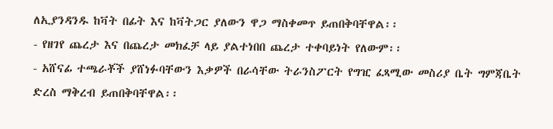ለኢያንዳንዱ ከቫት በፊት እና ከቫትጋር ያለውን ዋጋ ማስቀመጥ ይጠበቅባቸዋል፡፡
- የዘገየ ጨረታ እና በጨረታ መክፈቻ ላይ ያልተነበበ ጨረታ ተቀባይነት የለውም፡፡
- አሸናፊ ተጫራቾች ያሸነፉባቸውን እቃዎች በራሳቸው ትራንስፖርት የግዢ ፈጻሚው መስሪያ ቤት ግምጃቤት ድረስ ማቅረብ ይጠበቅባቸዋል፡፡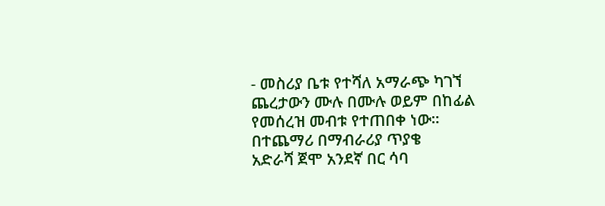- መስሪያ ቤቱ የተሻለ አማራጭ ካገኘ ጨረታውን ሙሉ በሙሉ ወይም በከፊል የመሰረዝ መብቱ የተጠበቀ ነው፡፡
በተጨማሪ በማብራሪያ ጥያቄ
አድራሻ ጀሞ አንደኛ በር ሳባ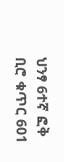ህንፃ 6ተኛ ፎቅ ቢሮ ቁጥር 601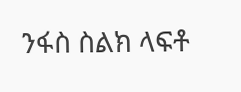ንፋስ ስልክ ላፍቶ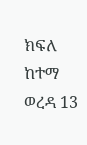ክፍለ ከተማ ወረዳ 13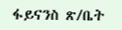ፋይናንስ ጽ/ቤት